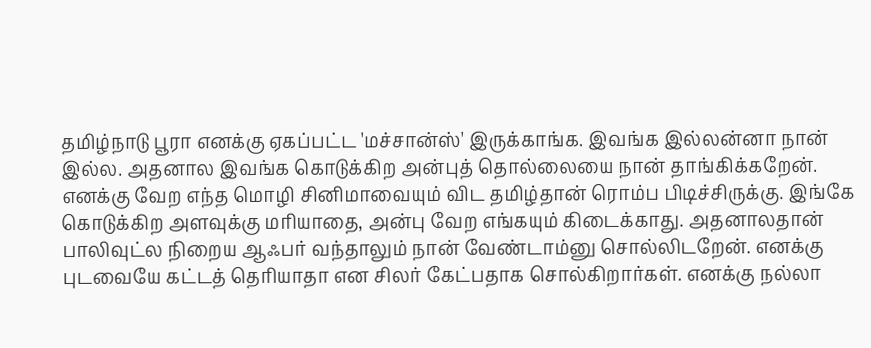தமிழ்நாடு பூரா எனக்கு ஏகப்பட்ட 'மச்சான்ஸ்' இருக்காங்க. இவங்க இல்லன்னா நான் இல்ல. அதனால இவங்க கொடுக்கிற அன்புத் தொல்லையை நான் தாங்கிக்கறேன். எனக்கு வேற எந்த மொழி சினிமாவையும் விட தமிழ்தான் ரொம்ப பிடிச்சிருக்கு. இங்கே கொடுக்கிற அளவுக்கு மரியாதை, அன்பு வேற எங்கயும் கிடைக்காது. அதனாலதான் பாலிவுட்ல நிறைய ஆஃபர் வந்தாலும் நான் வேண்டாம்னு சொல்லிடறேன். எனக்கு புடவையே கட்டத் தெரியாதா என சிலர் கேட்பதாக சொல்கிறார்கள். எனக்கு நல்லா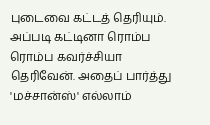புடைவை கட்டத் தெரியும்.
அப்படி கட்டினா ரொம்ப ரொம்ப கவர்ச்சியா தெரிவேன். அதைப் பார்த்து 'மச்சான்ஸ்' எல்லாம்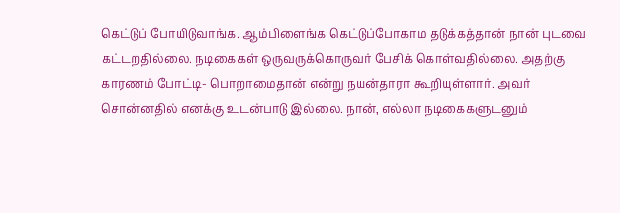கெட்டுப் போயிடுவாங்க. ஆம்பிளைங்க கெட்டுப்போகாம தடுக்கத்தான் நான் புடவை கட்டறதில்லை. நடிகைகள் ஒருவருக்கொருவர் பேசிக் கொள்வதில்லை. அதற்கு காரணம் போட்டி- பொறாமைதான் என்று நயன்தாரா கூறியுள்ளார். அவர் சொன்னதில் எனக்கு உடன்பாடு இல்லை. நான், எல்லா நடிகைகளுடனும்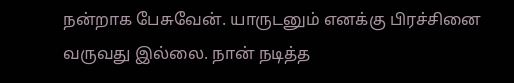நன்றாக பேசுவேன். யாருடனும் எனக்கு பிரச்சினை வருவது இல்லை. நான் நடித்த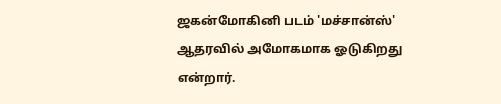ஜகன்மோகினி படம் 'மச்சான்ஸ்' ஆதரவில் அமோகமாக ஓடுகிறது என்றார்.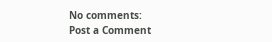No comments:
Post a Comment